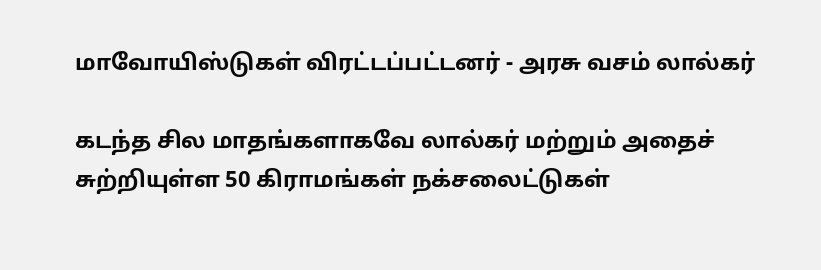மாவோயிஸ்டுகள் விரட்டப்பட்டனர் - அரசு வசம் லால்கர்

கடந்த சில மாதங்களாகவே லால்கர் மற்றும் அதைச் சுற்றியுள்ள 50 கிராமங்கள் நக்சலைட்டுகள்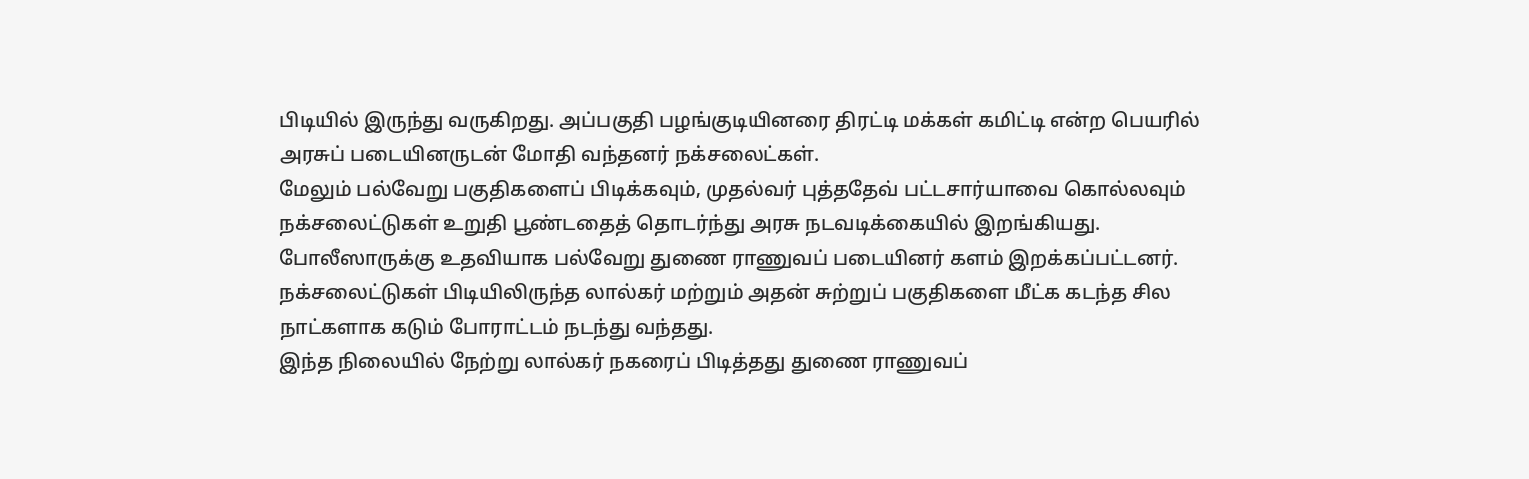பிடியில் இருந்து வருகிறது. அப்பகுதி பழங்குடியினரை திரட்டி மக்கள் கமிட்டி என்ற பெயரில் அரசுப் படையினருடன் மோதி வந்தனர் நக்சலைட்கள்.
மேலும் பல்வேறு பகுதிகளைப் பிடிக்கவும், முதல்வர் புத்ததேவ் பட்டசார்யாவை கொல்லவும் நக்சலைட்டுகள் உறுதி பூண்டதைத் தொடர்ந்து அரசு நடவடிக்கையில் இறங்கியது.
போலீஸாருக்கு உதவியாக பல்வேறு துணை ராணுவப் படையினர் களம் இறக்கப்பட்டனர். நக்சலைட்டுகள் பிடியிலிருந்த லால்கர் மற்றும் அதன் சுற்றுப் பகுதிகளை மீட்க கடந்த சில நாட்களாக கடும் போராட்டம் நடந்து வந்தது.
இந்த நிலையில் நேற்று லால்கர் நகரைப் பிடித்தது துணை ராணுவப்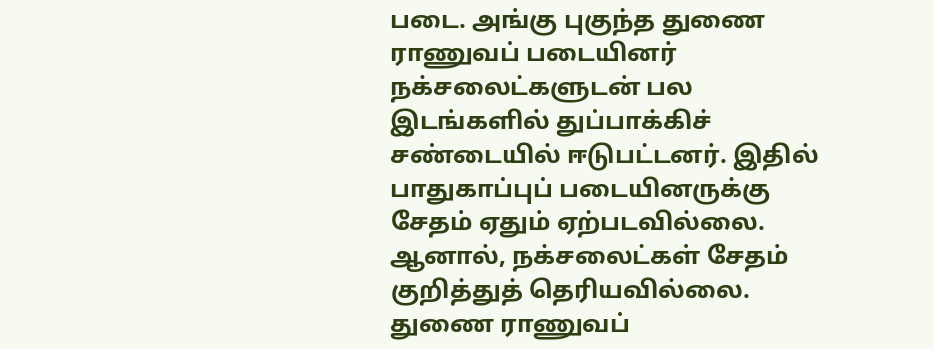படை. அங்கு புகுந்த துணை ராணுவப் படையினர் நக்சலைட்களுடன் பல இடங்களில் துப்பாக்கிச் சண்டையில் ஈடுபட்டனர். இதில் பாதுகாப்புப் படையினருக்கு சேதம் ஏதும் ஏற்படவில்லை. ஆனால், நக்சலைட்கள் சேதம் குறித்துத் தெரியவில்லை.
துணை ராணுவப்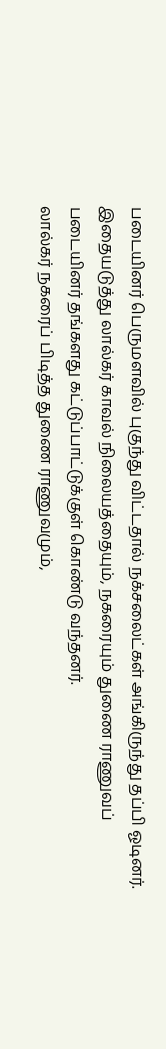படையினர் பெருமளவில் புகுந்து விட்டதால் நக்சலைட்கள் அங்கிருந்து தப்பி ஓடினர். இதையடுத்து லால்கர் காவல் நிலையத்தையும், நகரையும் துணை ராணுவப் படையினர் தங்களது கட்டுப்பாட்டுக்குள் கொண்டு வந்தனர்.
லால்கர் நகரைப் பிடித்த துணை ராணுவமும்,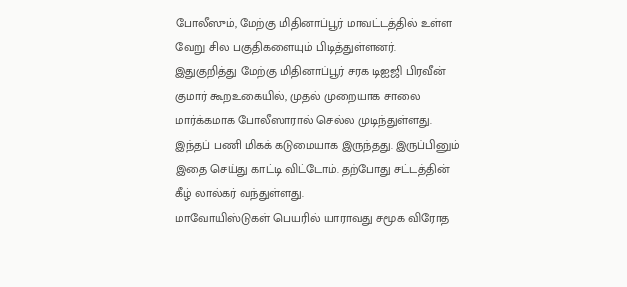போலீஸும், மேற்கு மிதினாப்பூர் மாவட்டத்தில் உள்ள வேறு சில பகுதிகளையும் பிடித்துள்ளனர்.
இதுகுறித்து மேற்கு மிதினாப்பூர் சரக டிஐஜி பிரவீன் குமார் கூறஉகையில், முதல் முறையாக சாலை மார்க்கமாக போலீஸாரால் செல்ல முடிந்துள்ளது. இந்தப் பணி மிகக் கடுமையாக இருந்தது. இருப்பினும் இதை செய்து காட்டி விட்டோம். தற்போது சட்டத்தின் கீழ் லால்கர் வந்துள்ளது.
மாவோயிஸ்டுகள் பெயரில் யாராவது சமூக விரோத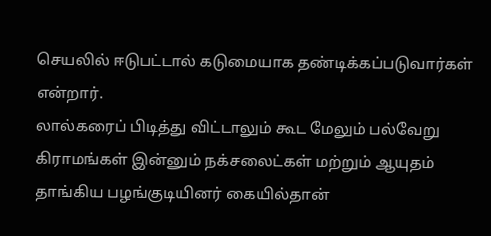செயலில் ஈடுபட்டால் கடுமையாக தண்டிக்கப்படுவார்கள் என்றார்.
லால்கரைப் பிடித்து விட்டாலும் கூட மேலும் பல்வேறு கிராமங்கள் இன்னும் நக்சலைட்கள் மற்றும் ஆயுதம் தாங்கிய பழங்குடியினர் கையில்தான்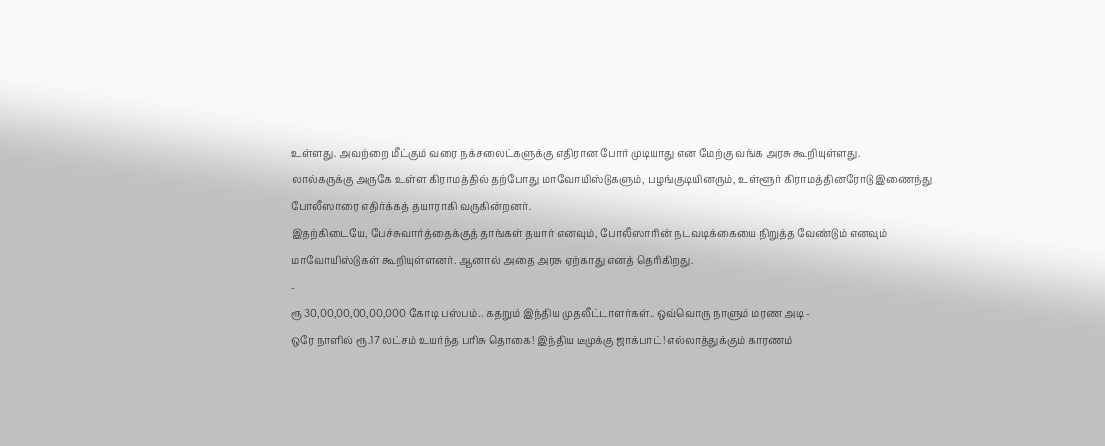உள்ளது. அவற்றை மீட்கும் வரை நக்சலைட்களுக்கு எதிரான போர் முடியாது என மேற்கு வங்க அரசு கூறியுள்ளது.
லால்கருக்கு அருகே உள்ள கிராமத்தில் தற்போது மாவோயிஸ்டுகளும், பழங்குடியினரும், உள்ளூர் கிராமத்தினரோடு இணைந்து போலீஸாரை எதிர்க்கத் தயாராகி வருகின்றனர்.
இதற்கிடையே, பேச்சுவார்த்தைக்குத் தாங்கள் தயார் எனவும், போலீஸாரின் நடவடிக்கையை நிறுத்த வேண்டும் எனவும் மாவோயிஸ்டுகள் கூறியுள்ளனர். ஆனால் அதை அரசு ஏற்காது எனத் தெரிகிறது.
-
ரூ 30,00,00,00,00,000 கோடி பஸ்பம்.. கதறும் இந்திய முதலீட்டாளர்கள்.. ஒவ்வொரு நாளும் மரண அடி -
ஒரே நாளில் ரூ.17 லட்சம் உயர்ந்த பரிசு தொகை! இந்திய டீமுக்கு ஜாக்பாட்! எல்லாத்துக்கும் காரணம்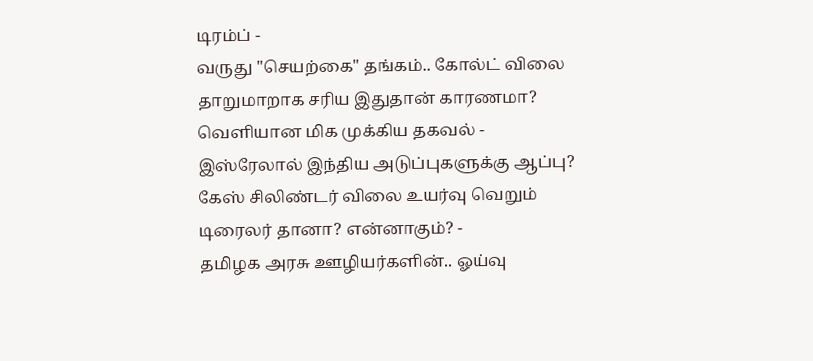டிரம்ப் -
வருது "செயற்கை" தங்கம்.. கோல்ட் விலை தாறுமாறாக சரிய இதுதான் காரணமா? வெளியான மிக முக்கிய தகவல் -
இஸ்ரேலால் இந்திய அடுப்புகளுக்கு ஆப்பு? கேஸ் சிலிண்டர் விலை உயர்வு வெறும் டிரைலர் தானா? என்னாகும்? -
தமிழக அரசு ஊழியர்களின்.. ஓய்வு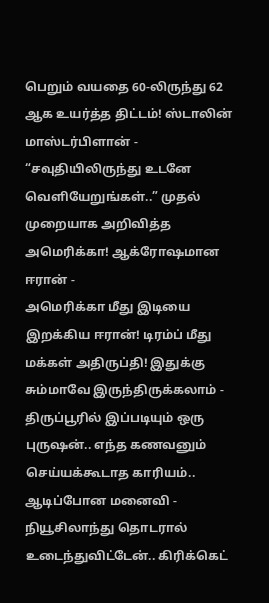பெறும் வயதை 60-லிருந்து 62 ஆக உயர்த்த திட்டம்! ஸ்டாலின் மாஸ்டர்பிளான் -
“சவுதியிலிருந்து உடனே வெளியேறுங்கள்..” முதல் முறையாக அறிவித்த அமெரிக்கா! ஆக்ரோஷமான ஈரான் -
அமெரிக்கா மீது இடியை இறக்கிய ஈரான்! டிரம்ப் மீது மக்கள் அதிருப்தி! இதுக்கு சும்மாவே இருந்திருக்கலாம் -
திருப்பூரில் இப்படியும் ஒரு புருஷன்.. எந்த கணவனும் செய்யக்கூடாத காரியம்.. ஆடிப்போன மனைவி -
நியூசிலாந்து தொடரால் உடைந்துவிட்டேன்.. கிரிக்கெட்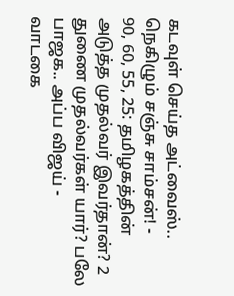கடவுள் செய்த அட்வைஸ்.. நெகிழும் சஞ்சு சாம்சன்! -
90, 60, 55, 25: தமிழகத்தின் அடுத்த முதல்வர் இவர்தான்? 2 துணை முதல்வர்கள் யார்? பலே பாஜக.. அப்ப விஜய் -
வாடகை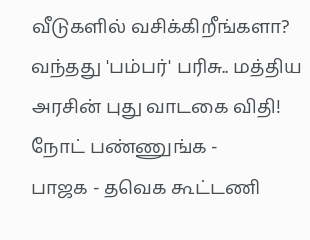வீடுகளில் வசிக்கிறீங்களா? வந்தது 'பம்பர்' பரிசு.. மத்திய அரசின் புது வாடகை விதி! நோட் பண்ணுங்க -
பாஜக - தவெக கூட்டணி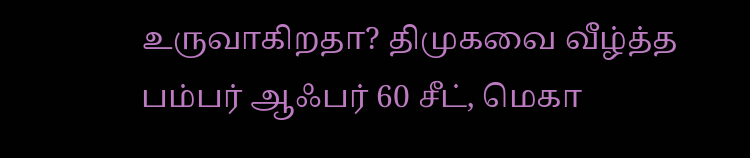உருவாகிறதா? திமுகவை வீழ்த்த பம்பர் ஆஃபர் 60 சீட், மெகா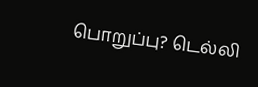பொறுப்பு? டெல்லி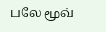பலே மூவ்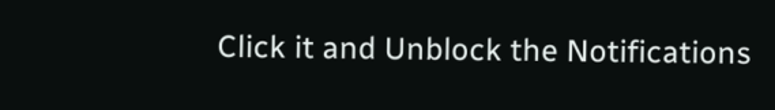Click it and Unblock the Notifications